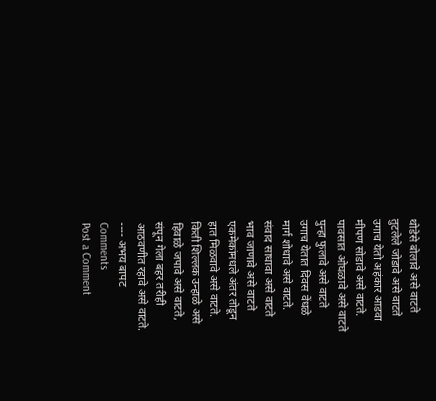थोडेसे बोलावे असे वाटते
तुटलेले जोडावे असे वाटते
उगाच येतो अहंकार आडवा
मीपण सोडावे असे वाटते.
पावसात ओघळावे असे वाटते
पुन्हा फुलावे असे वाटते
उगाच येतात दिवस वेंधळे
मार्ग शोधावे असे वाटते.
संवाद साधावा असे वाटते
भाव जाणावे असे वाटते
एकमेकांमधले अंतर तोडून
हात मिळवावे असे वाटते.
किती शिल्लक उन्हाळे असे
हिवाळे जपावे असे वाटते,
संपून गेला बहर तरीही
आठवणीत रहावे असे वाटते.
---- अभय बापट
Comments
Post a Comment